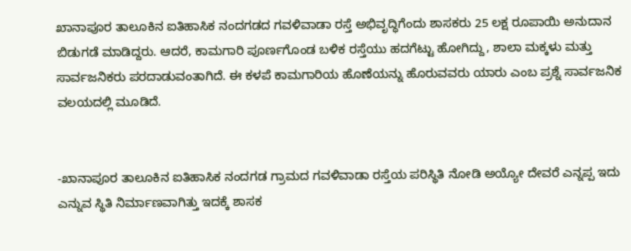ಖಾನಾಪೂರ ತಾಲೂಕಿನ ಐತಿಹಾಸಿಕ ನಂದಗಡದ ಗವಳಿವಾಡಾ ರಸ್ತೆ ಅಭಿವೃದ್ಧಿಗೆಂದು ಶಾಸಕರು 25 ಲಕ್ಷ ರೂಪಾಯಿ ಅನುದಾನ ಬಿಡುಗಡೆ ಮಾಡಿದ್ದರು. ಆದರೆ, ಕಾಮಗಾರಿ ಪೂರ್ಣಗೊಂಡ ಬಳಿಕ ರಸ್ತೆಯು ಹದಗೆಟ್ಟು ಹೋಗಿದ್ದು, ಶಾಲಾ ಮಕ್ಕಳು ಮತ್ತು ಸಾರ್ವಜನಿಕರು ಪರದಾಡುವಂತಾಗಿದೆ. ಈ ಕಳಪೆ ಕಾಮಗಾರಿಯ ಹೊಣೆಯನ್ನು ಹೊರುವವರು ಯಾರು ಎಂಬ ಪ್ರಶ್ನೆ ಸಾರ್ವಜನಿಕ ವಲಯದಲ್ಲಿ ಮೂಡಿದೆ.


-ಖಾನಾಪೂರ ತಾಲೂಕಿನ ಐತಿಹಾಸಿಕ ನಂದಗಡ ಗ್ರಾಮದ ಗವಳಿವಾಡಾ ರಸ್ತೆಯ ಪರಿಸ್ಥಿತಿ ನೋಡಿ ಅಯ್ಯೋ ದೇವರೆ ಎನ್ನಪ್ಪ ಇದು ಎನ್ನುವ ಸ್ಥಿತಿ ನಿರ್ಮಾಣವಾಗಿತ್ತು ಇದಕ್ಕೆ ಶಾಸಕ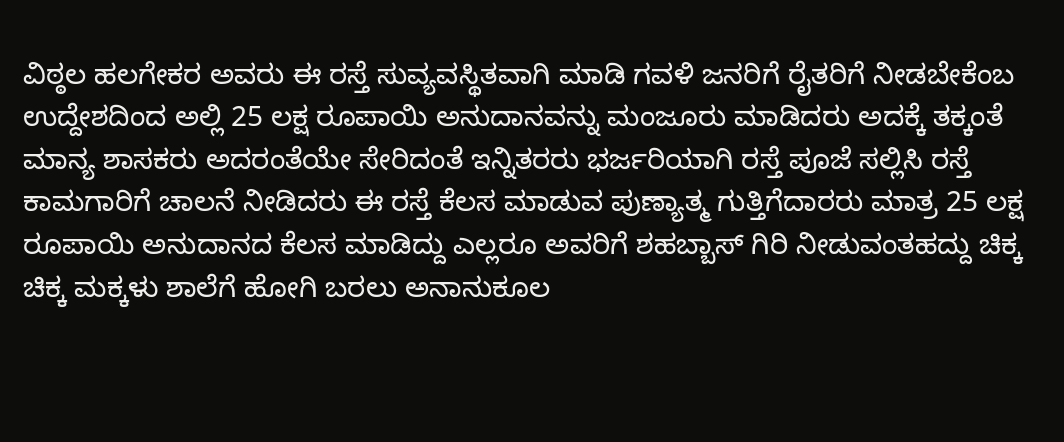ವಿಠ್ಠಲ ಹಲಗೇಕರ ಅವರು ಈ ರಸ್ತೆ ಸುವ್ಯವಸ್ಥಿತವಾಗಿ ಮಾಡಿ ಗವಳಿ ಜನರಿಗೆ ರೈತರಿಗೆ ನೀಡಬೇಕೆಂಬ ಉದ್ದೇಶದಿಂದ ಅಲ್ಲಿ 25 ಲಕ್ಷ ರೂಪಾಯಿ ಅನುದಾನವನ್ನು ಮಂಜೂರು ಮಾಡಿದರು ಅದಕ್ಕೆ ತಕ್ಕಂತೆ ಮಾನ್ಯ ಶಾಸಕರು ಅದರಂತೆಯೇ ಸೇರಿದಂತೆ ಇನ್ನಿತರರು ಭರ್ಜರಿಯಾಗಿ ರಸ್ತೆ ಪೂಜೆ ಸಲ್ಲಿಸಿ ರಸ್ತೆ ಕಾಮಗಾರಿಗೆ ಚಾಲನೆ ನೀಡಿದರು ಈ ರಸ್ತೆ ಕೆಲಸ ಮಾಡುವ ಪುಣ್ಯಾತ್ಮ ಗುತ್ತಿಗೆದಾರರು ಮಾತ್ರ 25 ಲಕ್ಷ ರೂಪಾಯಿ ಅನುದಾನದ ಕೆಲಸ ಮಾಡಿದ್ದು ಎಲ್ಲರೂ ಅವರಿಗೆ ಶಹಬ್ಬಾಸ್ ಗಿರಿ ನೀಡುವಂತಹದ್ದು ಚಿಕ್ಕ ಚಿಕ್ಕ ಮಕ್ಕಳು ಶಾಲೆಗೆ ಹೋಗಿ ಬರಲು ಅನಾನುಕೂಲ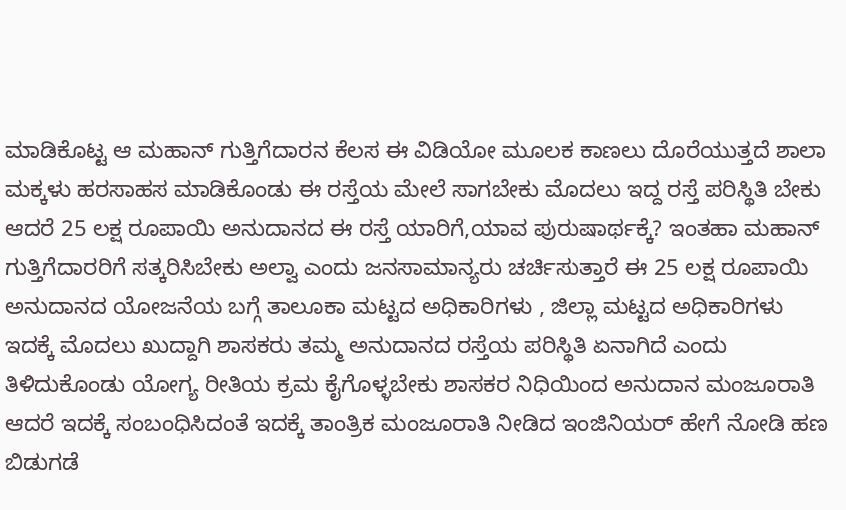ಮಾಡಿಕೊಟ್ಟ ಆ ಮಹಾನ್ ಗುತ್ತಿಗೆದಾರನ ಕೆಲಸ ಈ ವಿಡಿಯೋ ಮೂಲಕ ಕಾಣಲು ದೊರೆಯುತ್ತದೆ ಶಾಲಾ ಮಕ್ಕಳು ಹರಸಾಹಸ ಮಾಡಿಕೊಂಡು ಈ ರಸ್ತೆಯ ಮೇಲೆ ಸಾಗಬೇಕು ಮೊದಲು ಇದ್ದ ರಸ್ತೆ ಪರಿಸ್ಥಿತಿ ಬೇಕು ಆದರೆ 25 ಲಕ್ಷ ರೂಪಾಯಿ ಅನುದಾನದ ಈ ರಸ್ತೆ ಯಾರಿಗೆ,ಯಾವ ಪುರುಷಾರ್ಥಕ್ಕೆ? ಇಂತಹಾ ಮಹಾನ್ ಗುತ್ತಿಗೆದಾರರಿಗೆ ಸತ್ಕರಿಸಿಬೇಕು ಅಲ್ವಾ ಎಂದು ಜನಸಾಮಾನ್ಯರು ಚರ್ಚಿಸುತ್ತಾರೆ ಈ 25 ಲಕ್ಷ ರೂಪಾಯಿ ಅನುದಾನದ ಯೋಜನೆಯ ಬಗ್ಗೆ ತಾಲೂಕಾ ಮಟ್ಟದ ಅಧಿಕಾರಿಗಳು , ಜಿಲ್ಲಾ ಮಟ್ಟದ ಅಧಿಕಾರಿಗಳು ಇದಕ್ಕೆ ಮೊದಲು ಖುದ್ದಾಗಿ ಶಾಸಕರು ತಮ್ಮ ಅನುದಾನದ ರಸ್ತೆಯ ಪರಿಸ್ಥಿತಿ ಏನಾಗಿದೆ ಎಂದು ತಿಳಿದುಕೊಂಡು ಯೋಗ್ಯ ರೀತಿಯ ಕ್ರಮ ಕೈಗೊಳ್ಳಬೇಕು ಶಾಸಕರ ನಿಧಿಯಿಂದ ಅನುದಾನ ಮಂಜೂರಾತಿ ಆದರೆ ಇದಕ್ಕೆ ಸಂಬಂಧಿಸಿದಂತೆ ಇದಕ್ಕೆ ತಾಂತ್ರಿಕ ಮಂಜೂರಾತಿ ನೀಡಿದ ಇಂಜಿನಿಯರ್ ಹೇಗೆ ನೋಡಿ ಹಣ ಬಿಡುಗಡೆ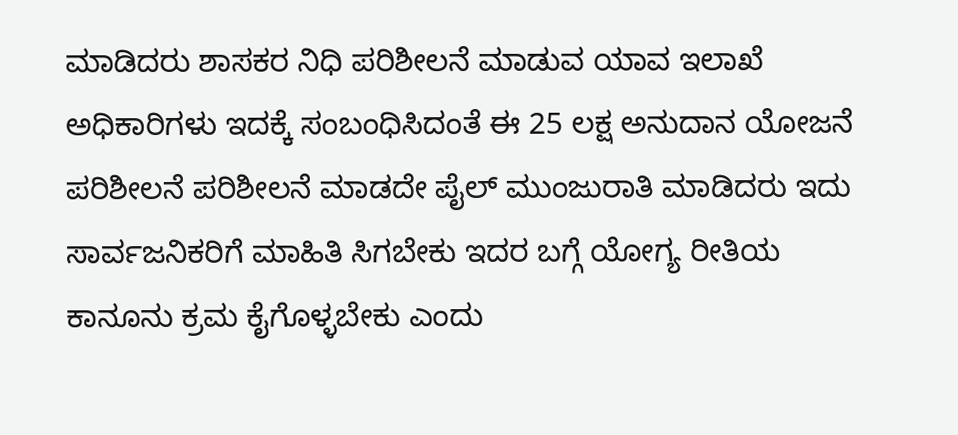ಮಾಡಿದರು ಶಾಸಕರ ನಿಧಿ ಪರಿಶೀಲನೆ ಮಾಡುವ ಯಾವ ಇಲಾಖೆ ಅಧಿಕಾರಿಗಳು ಇದಕ್ಕೆ ಸಂಬಂಧಿಸಿದಂತೆ ಈ 25 ಲಕ್ಷ ಅನುದಾನ ಯೋಜನೆ ಪರಿಶೀಲನೆ ಪರಿಶೀಲನೆ ಮಾಡದೇ ಪೈಲ್ ಮುಂಜುರಾತಿ ಮಾಡಿದರು ಇದು ಸಾರ್ವಜನಿಕರಿಗೆ ಮಾಹಿತಿ ಸಿಗಬೇಕು ಇದರ ಬಗ್ಗೆ ಯೋಗ್ಯ ರೀತಿಯ ಕಾನೂನು ಕ್ರಮ ಕೈಗೊಳ್ಳಬೇಕು ಎಂದು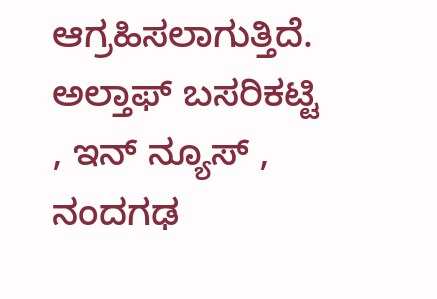ಆಗ್ರಹಿಸಲಾಗುತ್ತಿದೆ. ಅಲ್ತಾಫ್ ಬಸರಿಕಟ್ಟಿ , ಇನ್ ನ್ಯೂಸ್ , ನಂದಗಢ